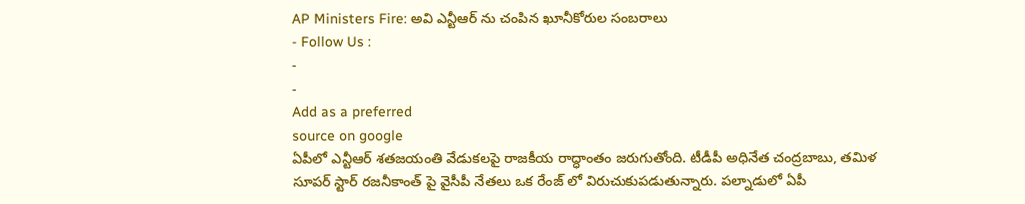AP Ministers Fire: అవి ఎన్టీఆర్ ను చంపిన ఖూనీకోరుల సంబరాలు
- Follow Us :
-
-
Add as a preferred
source on google
ఏపీలో ఎన్టీఆర్ శతజయంతి వేడుకలపై రాజకీయ రాద్ధాంతం జరుగుతోంది. టీడీపీ అధినేత చంద్రబాబు, తమిళ సూపర్ స్టార్ రజనీకాంత్ పై వైసీపీ నేతలు ఒక రేంజ్ లో విరుచుకుపడుతున్నారు. పల్నాడులో ఏపీ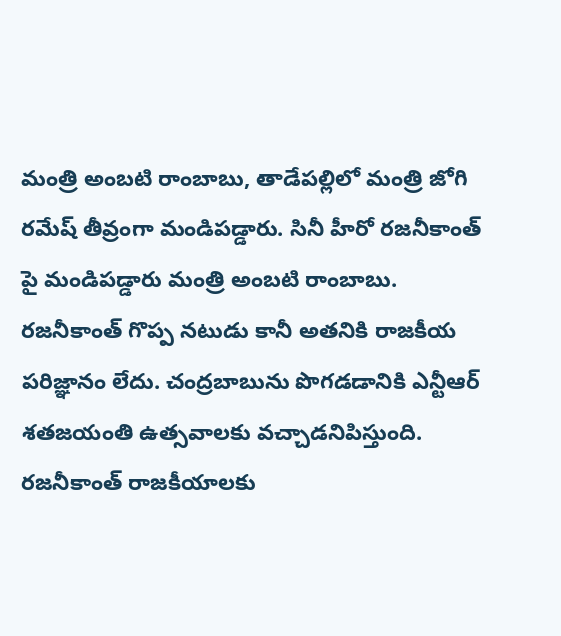మంత్రి అంబటి రాంబాబు, తాడేపల్లిలో మంత్రి జోగి రమేష్ తీవ్రంగా మండిపడ్డారు. సినీ హీరో రజనీకాంత్ పై మండిపడ్డారు మంత్రి అంబటి రాంబాబు. రజనీకాంత్ గొప్ప నటుడు కానీ అతనికి రాజకీయ పరిజ్ఞానం లేదు. చంద్రబాబును పొగడడానికి ఎన్టీఆర్ శతజయంతి ఉత్సవాలకు వచ్చాడనిపిస్తుంది. రజనీకాంత్ రాజకీయాలకు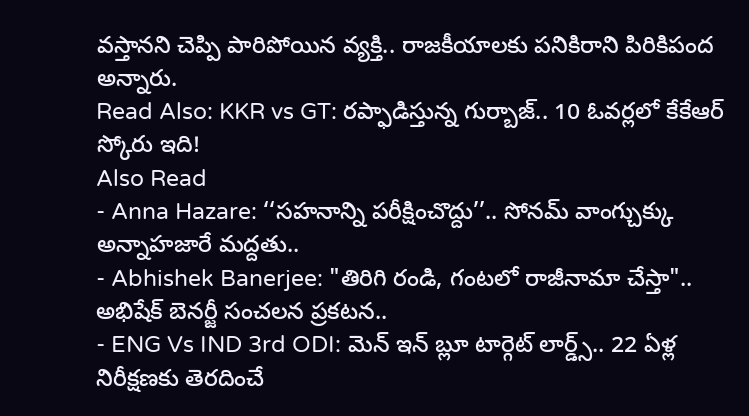వస్తానని చెప్పి పారిపోయిన వ్యక్తి.. రాజకీయాలకు పనికిరాని పిరికిపంద అన్నారు.
Read Also: KKR vs GT: రప్ఫాడిస్తున్న గుర్బాజ్.. 10 ఓవర్లలో కేకేఆర్ స్కోరు ఇది!
Also Read
- Anna Hazare: ‘‘సహనాన్ని పరీక్షించొద్దు’’.. సోనమ్ వాంగ్చుక్కు అన్నాహజారే మద్దతు..
- Abhishek Banerjee: "తిరిగి రండి, గంటలో రాజీనామా చేస్తా".. అభిషేక్ బెనర్జీ సంచలన ప్రకటన..
- ENG Vs IND 3rd ODI: మెన్ ఇన్ బ్లూ టార్గెట్ లార్డ్స్.. 22 ఏళ్ల నిరీక్షణకు తెరదించే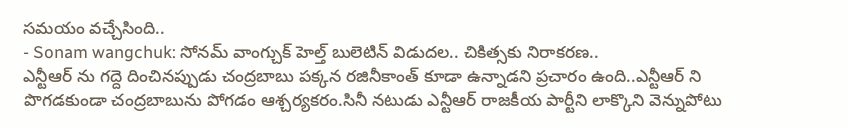సమయం వచ్చేసింది..
- Sonam wangchuk: సోనమ్ వాంగ్చుక్ హెల్త్ బులెటిన్ విడుదల.. చికిత్సకు నిరాకరణ..
ఎన్టీఆర్ ను గద్దె దించినప్పుడు చంద్రబాబు పక్కన రజినీకాంత్ కూడా ఉన్నాడని ప్రచారం ఉంది..ఎన్టీఆర్ ని పొగడకుండా చంద్రబాబును పోగడం ఆశ్చర్యకరం.సినీ నటుడు ఎన్టీఆర్ రాజకీయ పార్టీని లాక్కొని వెన్నుపోటు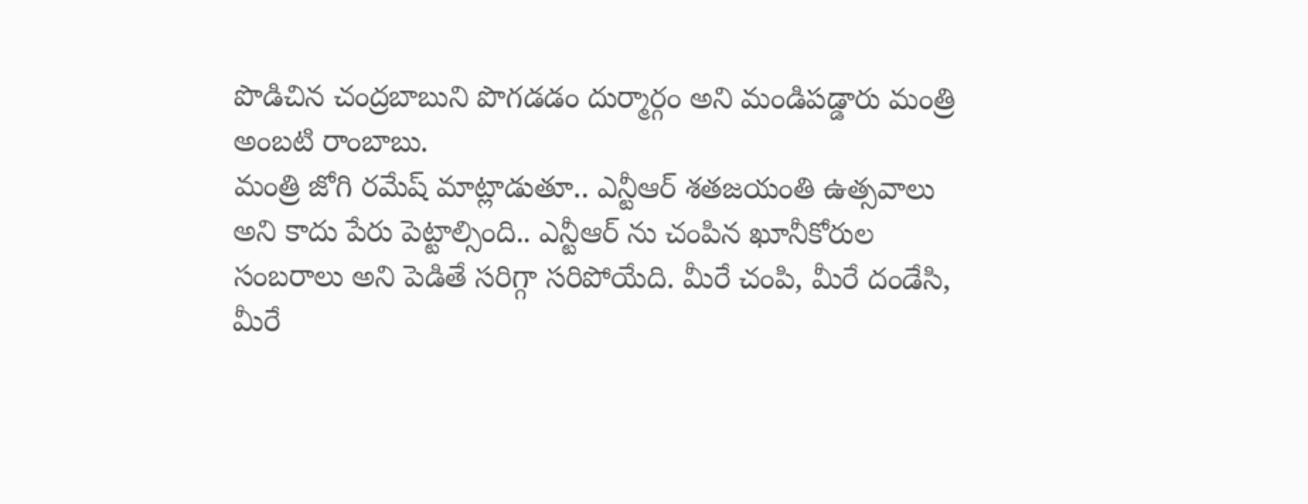పొడిచిన చంద్రబాబుని పొగడడం దుర్మార్గం అని మండిపడ్డారు మంత్రి అంబటి రాంబాబు.
మంత్రి జోగి రమేష్ మాట్లాడుతూ.. ఎన్టీఆర్ శతజయంతి ఉత్సవాలు అని కాదు పేరు పెట్టాల్సింది.. ఎన్టీఆర్ ను చంపిన ఖూనీకోరుల సంబరాలు అని పెడితే సరిగ్గా సరిపోయేది. మీరే చంపి, మీరే దండేసి, మీరే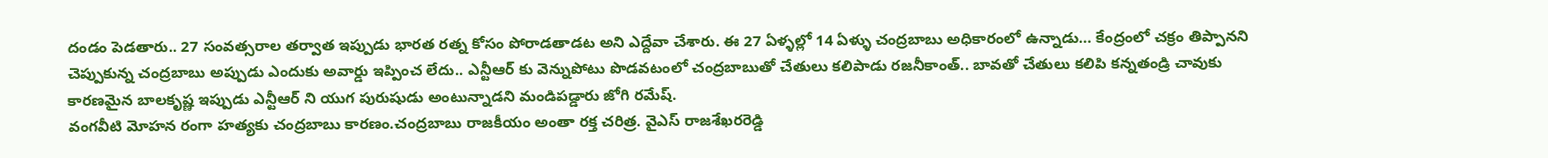దండం పెడతారు.. 27 సంవత్సరాల తర్వాత ఇప్పుడు భారత రత్న కోసం పోరాడతాడట అని ఎద్దేవా చేశారు. ఈ 27 ఏళ్ళల్లో 14 ఏళ్ళు చంద్రబాబు అధికారంలో ఉన్నాడు… కేంద్రంలో చక్రం తిప్పానని చెప్పుకున్న చంద్రబాబు అప్పుడు ఎందుకు అవార్డు ఇప్పించ లేదు.. ఎన్టీఆర్ కు వెన్నుపోటు పొడవటంలో చంద్రబాబుతో చేతులు కలిపాడు రజనీకాంత్.. బావతో చేతులు కలిపి కన్నతండ్రి చావుకు కారణమైన బాలకృష్ణ ఇప్పుడు ఎన్టీఆర్ ని యుగ పురుషుడు అంటున్నాడని మండిపడ్డారు జోగి రమేష్.
వంగవీటి మోహన రంగా హత్యకు చంద్రబాబు కారణం.చంద్రబాబు రాజకీయం అంతా రక్త చరిత్ర. వైఎస్ రాజశేఖరరెడ్డి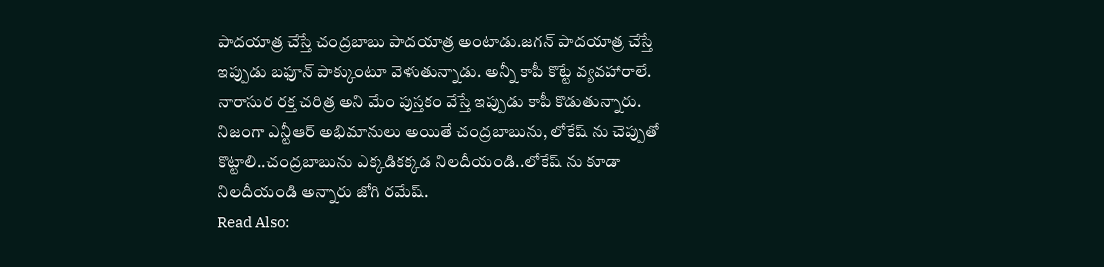పాదయాత్ర చేస్తే చంద్రబాబు పాదయాత్ర అంటాడు.జగన్ పాదయాత్ర చేస్తే ఇప్పుడు బఫూన్ పాక్కుంటూ వెళుతున్నాడు. అన్నీ కాపీ కొట్టే వ్యవహారాలే. నారాసుర రక్త చరిత్ర అని మేం పుస్తకం వేస్తే ఇప్పుడు కాపీ కొడుతున్నారు. నిజంగా ఎన్టీఆర్ అభిమానులు అయితే చంద్రబాబును, లోకేష్ ను చెప్పుతో కొట్టాలి..చంద్రబాబును ఎక్కడికక్కడ నిలదీయండి..లోకేష్ ను కూడా నిలదీయండి అన్నారు జోగి రమేష్.
Read Also: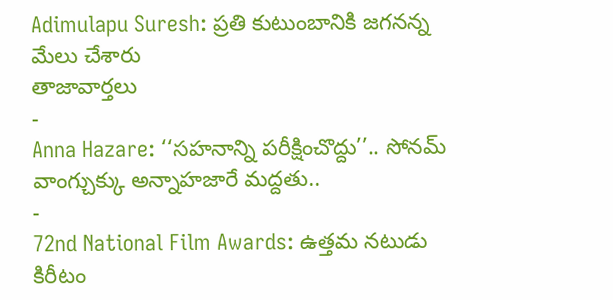Adimulapu Suresh: ప్రతి కుటుంబానికి జగనన్న మేలు చేశారు
తాజావార్తలు
-
Anna Hazare: ‘‘సహనాన్ని పరీక్షించొద్దు’’.. సోనమ్ వాంగ్చుక్కు అన్నాహజారే మద్దతు..
-
72nd National Film Awards: ఉత్తమ నటుడు కిరీటం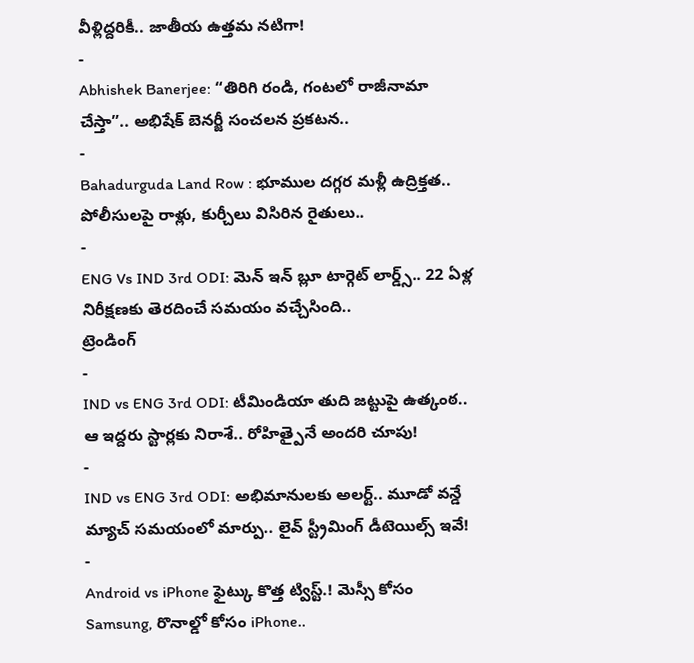వీళ్లిద్దరికీ.. జాతీయ ఉత్తమ నటిగా!
-
Abhishek Banerjee: “తిరిగి రండి, గంటలో రాజీనామా చేస్తా”.. అభిషేక్ బెనర్జీ సంచలన ప్రకటన..
-
Bahadurguda Land Row : భూముల దగ్గర మళ్లీ ఉద్రిక్తత.. పోలీసులపై రాళ్లు, కుర్చీలు విసిరిన రైతులు..
-
ENG Vs IND 3rd ODI: మెన్ ఇన్ బ్లూ టార్గెట్ లార్డ్స్.. 22 ఏళ్ల నిరీక్షణకు తెరదించే సమయం వచ్చేసింది..
ట్రెండింగ్
-
IND vs ENG 3rd ODI: టీమిండియా తుది జట్టుపై ఉత్కంఠ.. ఆ ఇద్దరు స్టార్లకు నిరాశే.. రోహిత్పైనే అందరి చూపు!
-
IND vs ENG 3rd ODI: అభిమానులకు అలర్ట్.. మూడో వన్డే మ్యాచ్ సమయంలో మార్పు.. లైవ్ స్ట్రీమింగ్ డీటెయిల్స్ ఇవే!
-
Android vs iPhone ఫైట్కు కొత్త ట్విస్ట్.! మెస్సీ కోసం Samsung, రొనాల్డో కోసం iPhone..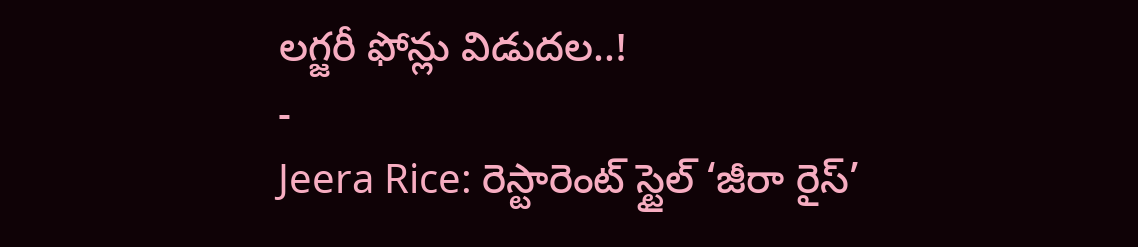లగ్జరీ ఫోన్లు విడుదల..!
-
Jeera Rice: రెస్టారెంట్ స్టైల్ ‘జీరా రైస్’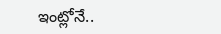ఇంట్లోనే..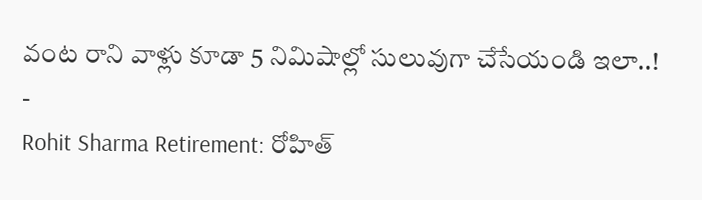వంట రాని వాళ్లు కూడా 5 నిమిషాల్లో సులువుగా చేసేయండి ఇలా..!
-
Rohit Sharma Retirement: రోహిత్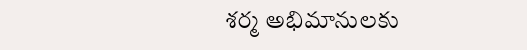శర్మ అభిమానులకు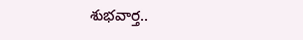శుభవార్త..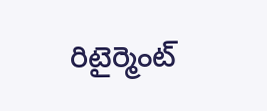రిటైర్మెంట్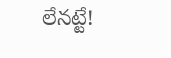లేనట్టే!